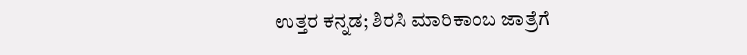ಉತ್ತರ ಕನ್ನಡ; ಶಿರಸಿ ಮಾರಿಕಾಂಬ ಜಾತ್ರೆಗೆ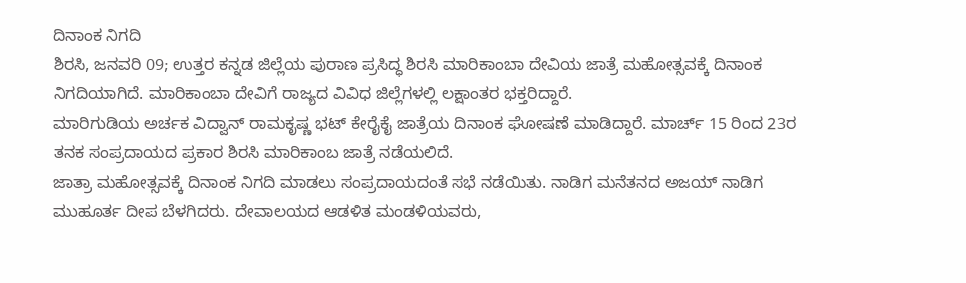ದಿನಾಂಕ ನಿಗದಿ
ಶಿರಸಿ, ಜನವರಿ 09; ಉತ್ತರ ಕನ್ನಡ ಜಿಲ್ಲೆಯ ಪುರಾಣ ಪ್ರಸಿದ್ಧ ಶಿರಸಿ ಮಾರಿಕಾಂಬಾ ದೇವಿಯ ಜಾತ್ರೆ ಮಹೋತ್ಸವಕ್ಕೆ ದಿನಾಂಕ ನಿಗದಿಯಾಗಿದೆ. ಮಾರಿಕಾಂಬಾ ದೇವಿಗೆ ರಾಜ್ಯದ ವಿವಿಧ ಜಿಲ್ಲೆಗಳಲ್ಲಿ ಲಕ್ಷಾಂತರ ಭಕ್ತರಿದ್ದಾರೆ.
ಮಾರಿಗುಡಿಯ ಅರ್ಚಕ ವಿದ್ವಾನ್ ರಾಮಕೃಷ್ಣ ಭಟ್ ಕೇರೈಕೈ ಜಾತ್ರೆಯ ದಿನಾಂಕ ಘೋಷಣೆ ಮಾಡಿದ್ದಾರೆ. ಮಾರ್ಚ್ 15 ರಿಂದ 23ರ ತನಕ ಸಂಪ್ರದಾಯದ ಪ್ರಕಾರ ಶಿರಸಿ ಮಾರಿಕಾಂಬ ಜಾತ್ರೆ ನಡೆಯಲಿದೆ.
ಜಾತ್ರಾ ಮಹೋತ್ಸವಕ್ಕೆ ದಿನಾಂಕ ನಿಗದಿ ಮಾಡಲು ಸಂಪ್ರದಾಯದಂತೆ ಸಭೆ ನಡೆಯಿತು. ನಾಡಿಗ ಮನೆತನದ ಅಜಯ್ ನಾಡಿಗ ಮುಹೂರ್ತ ದೀಪ ಬೆಳಗಿದರು. ದೇವಾಲಯದ ಆಡಳಿತ ಮಂಡಳಿಯವರು,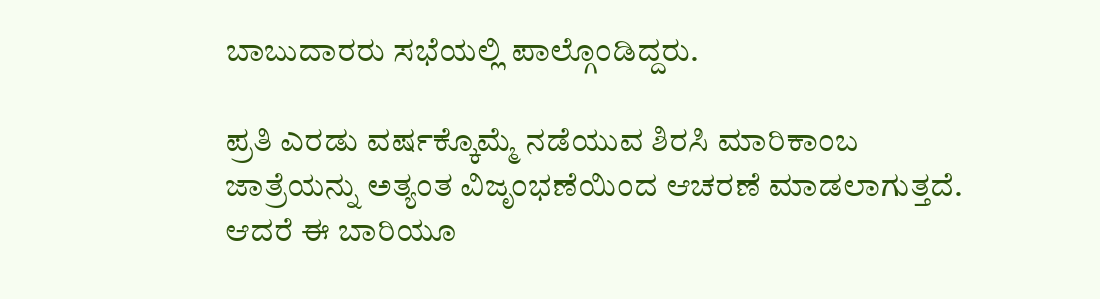ಬಾಬುದಾರರು ಸಭೆಯಲ್ಲಿ ಪಾಲ್ಗೊಂಡಿದ್ದರು.

ಪ್ರತಿ ಎರಡು ವರ್ಷಕ್ಕೊಮ್ಮೆ ನಡೆಯುವ ಶಿರಸಿ ಮಾರಿಕಾಂಬ ಜಾತ್ರೆಯನ್ನು ಅತ್ಯಂತ ವಿಜೃಂಭಣೆಯಿಂದ ಆಚರಣೆ ಮಾಡಲಾಗುತ್ತದೆ. ಆದರೆ ಈ ಬಾರಿಯೂ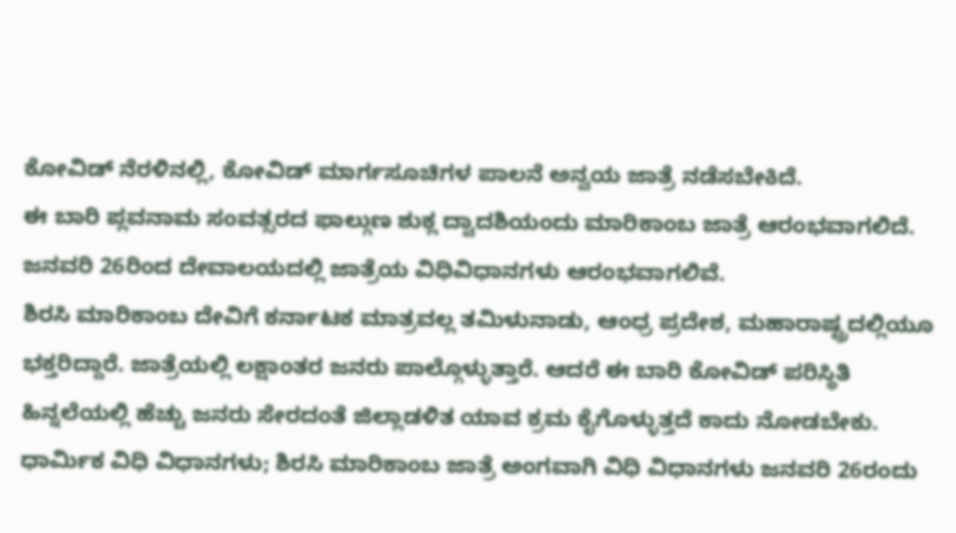ಕೋವಿಡ್ ನೆರಳಿನಲ್ಲಿ, ಕೋವಿಡ್ ಮಾರ್ಗಸೂಚಿಗಳ ಪಾಲನೆ ಅನ್ವಯ ಜಾತ್ರೆ ನಡೆಸಬೇಕಿದೆ.
ಈ ಬಾರಿ ಪ್ಲವನಾಮ ಸಂವತ್ಸರದ ಫಾಲ್ಗುಣ ಶುಕ್ಲ ದ್ವಾದಶಿಯಂದು ಮಾರಿಕಾಂಬ ಜಾತ್ರೆ ಆರಂಭವಾಗಲಿದೆ. ಜನವರಿ 26ರಿಂದ ದೇವಾಲಯದಲ್ಲಿ ಜಾತ್ರೆಯ ವಿಧಿವಿಧಾನಗಳು ಆರಂಭವಾಗಲಿವೆ.
ಶಿರಸಿ ಮಾರಿಕಾಂಬ ದೇವಿಗೆ ಕರ್ನಾಟಕ ಮಾತ್ರವಲ್ಲ ತಮಿಳುನಾಡು, ಆಂಧ್ರ ಪ್ರದೇಶ, ಮಹಾರಾಷ್ಟ್ರದಲ್ಲಿಯೂ ಭಕ್ತರಿದ್ದಾರೆ. ಜಾತ್ರೆಯಲ್ಲಿ ಲಕ್ಷಾಂತರ ಜನರು ಪಾಲ್ಗೊಳ್ಳುತ್ತಾರೆ. ಆದರೆ ಈ ಬಾರಿ ಕೋವಿಡ್ ಪರಿಸ್ಥಿತಿ ಹಿನ್ನಲೆಯಲ್ಲಿ ಹೆಚ್ಚು ಜನರು ಸೇರದಂತೆ ಜಿಲ್ಲಾಡಳಿತ ಯಾವ ಕ್ರಮ ಕೈಗೊಳ್ಳುತ್ತದೆ ಕಾದು ನೋಡಬೇಕು.
ಧಾರ್ಮಿಕ ವಿಧಿ ವಿಧಾನಗಳು; ಶಿರಸಿ ಮಾರಿಕಾಂಬ ಜಾತ್ರೆ ಅಂಗವಾಗಿ ವಿಧಿ ವಿಧಾನಗಳು ಜನವರಿ 26ರಂದು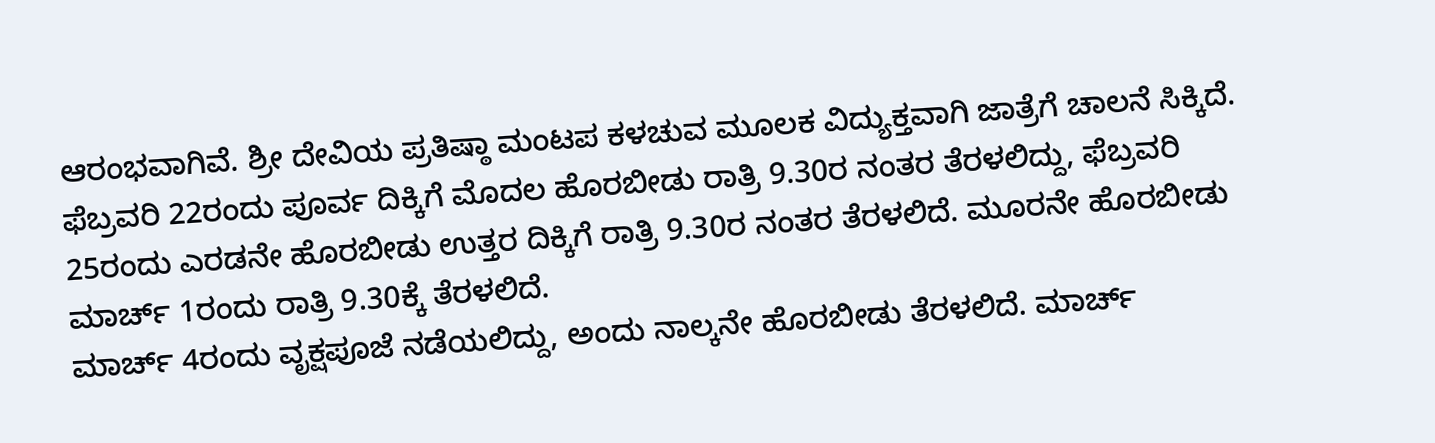ಆರಂಭವಾಗಿವೆ. ಶ್ರೀ ದೇವಿಯ ಪ್ರತಿಷ್ಠಾ ಮಂಟಪ ಕಳಚುವ ಮೂಲಕ ವಿದ್ಯುಕ್ತವಾಗಿ ಜಾತ್ರೆಗೆ ಚಾಲನೆ ಸಿಕ್ಕಿದೆ.
ಫೆಬ್ರವರಿ 22ರಂದು ಪೂರ್ವ ದಿಕ್ಕಿಗೆ ಮೊದಲ ಹೊರಬೀಡು ರಾತ್ರಿ 9.30ರ ನಂತರ ತೆರಳಲಿದ್ದು, ಫೆಬ್ರವರಿ 25ರಂದು ಎರಡನೇ ಹೊರಬೀಡು ಉತ್ತರ ದಿಕ್ಕಿಗೆ ರಾತ್ರಿ 9.30ರ ನಂತರ ತೆರಳಲಿದೆ. ಮೂರನೇ ಹೊರಬೀಡು ಮಾರ್ಚ್ 1ರಂದು ರಾತ್ರಿ 9.30ಕ್ಕೆ ತೆರಳಲಿದೆ.
ಮಾರ್ಚ್ 4ರಂದು ವೃಕ್ಷಪೂಜೆ ನಡೆಯಲಿದ್ದು, ಅಂದು ನಾಲ್ಕನೇ ಹೊರಬೀಡು ತೆರಳಲಿದೆ. ಮಾರ್ಚ್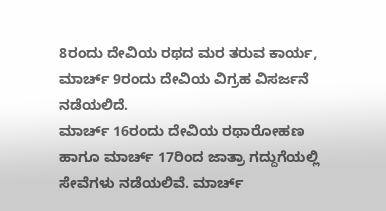8ರಂದು ದೇವಿಯ ರಥದ ಮರ ತರುವ ಕಾರ್ಯ, ಮಾರ್ಚ್ 9ರಂದು ದೇವಿಯ ವಿಗ್ರಹ ವಿಸರ್ಜನೆ ನಡೆಯಲಿದೆ.
ಮಾರ್ಚ್ 16ರಂದು ದೇವಿಯ ರಥಾರೋಹಣ ಹಾಗೂ ಮಾರ್ಚ್ 17ರಿಂದ ಜಾತ್ರಾ ಗದ್ದುಗೆಯಲ್ಲಿ ಸೇವೆಗಳು ನಡೆಯಲಿವೆ. ಮಾರ್ಚ್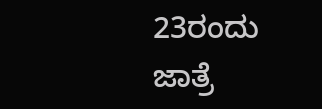23ರಂದು ಜಾತ್ರೆ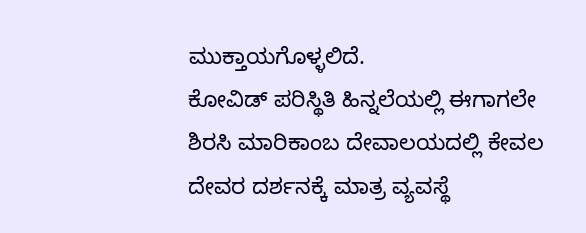ಮುಕ್ತಾಯಗೊಳ್ಳಲಿದೆ.
ಕೋವಿಡ್ ಪರಿಸ್ಥಿತಿ ಹಿನ್ನಲೆಯಲ್ಲಿ ಈಗಾಗಲೇ ಶಿರಸಿ ಮಾರಿಕಾಂಬ ದೇವಾಲಯದಲ್ಲಿ ಕೇವಲ ದೇವರ ದರ್ಶನಕ್ಕೆ ಮಾತ್ರ ವ್ಯವಸ್ಥೆ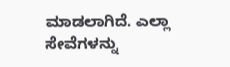ಮಾಡಲಾಗಿದೆ. ಎಲ್ಲಾ ಸೇವೆಗಳನ್ನು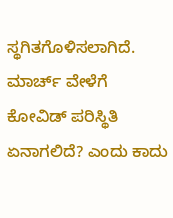ಸ್ಥಗಿತಗೊಳಿಸಲಾಗಿದೆ. ಮಾರ್ಚ್ ವೇಳೆಗೆ ಕೋವಿಡ್ ಪರಿಸ್ಥಿತಿ ಏನಾಗಲಿದೆ? ಎಂದು ಕಾದು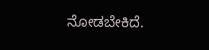ನೋಡಬೇಕಿದೆ.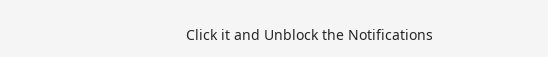Click it and Unblock the Notifications